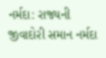નર્મદા: રાજ્યની જીવાદોરી સમાન નર્મદા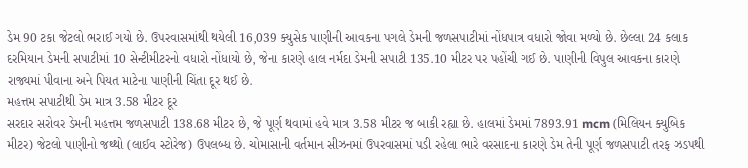ડેમ 90 ટકા જેટલો ભરાઈ ગયો છે. ઉપરવાસમાંથી થયેલી 16,039 ક્યુસેક પાણીની આવકના પગલે ડેમની જળસપાટીમાં નોંધપાત્ર વધારો જોવા મળ્યો છે. છેલ્લા 24 કલાક દરમિયાન ડેમની સપાટીમાં 10 સેન્ટીમીટરનો વધારો નોંધાયો છે, જેના કારણે હાલ નર્મદા ડેમની સપાટી 135.10 મીટર પર પહોંચી ગઈ છે. પાણીની વિપુલ આવકના કારણે રાજ્યમાં પીવાના અને પિયત માટેના પાણીની ચિંતા દૂર થઈ છે.
મહત્તમ સપાટીથી ડેમ માત્ર 3.58 મીટર દૂર
સરદાર સરોવર ડેમની મહત્તમ જળસપાટી 138.68 મીટર છે, જે પૂર્ણ થવામાં હવે માત્ર 3.58 મીટર જ બાકી રહ્યા છે. હાલમાં ડેમમાં 7893.91 mcm (મિલિયન ક્યુબિક મીટર) જેટલો પાણીનો જથ્થો (લાઈવ સ્ટોરેજ) ઉપલબ્ધ છે. ચોમાસાની વર્તમાન સીઝનમાં ઉપરવાસમાં પડી રહેલા ભારે વરસાદના કારણે ડેમ તેની પૂર્ણ જળસપાટી તરફ ઝડપથી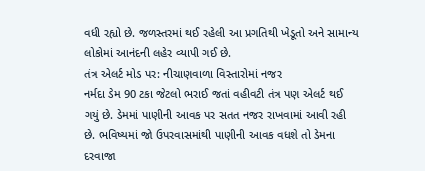વધી રહ્યો છે. જળસ્તરમાં થઈ રહેલી આ પ્રગતિથી ખેડૂતો અને સામાન્ય લોકોમાં આનંદની લહેર વ્યાપી ગઈ છે.
તંત્ર એલર્ટ મોડ પર: નીચાણવાળા વિસ્તારોમાં નજર
નર્મદા ડેમ 90 ટકા જેટલો ભરાઈ જતાં વહીવટી તંત્ર પણ એલર્ટ થઈ ગયું છે. ડેમમાં પાણીની આવક પર સતત નજર રાખવામાં આવી રહી છે. ભવિષ્યમાં જો ઉપરવાસમાંથી પાણીની આવક વધશે તો ડેમના દરવાજા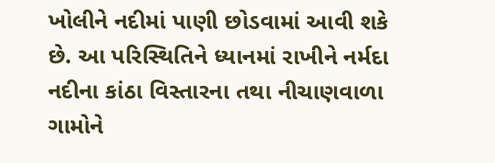ખોલીને નદીમાં પાણી છોડવામાં આવી શકે છે. આ પરિસ્થિતિને ધ્યાનમાં રાખીને નર્મદા નદીના કાંઠા વિસ્તારના તથા નીચાણવાળા ગામોને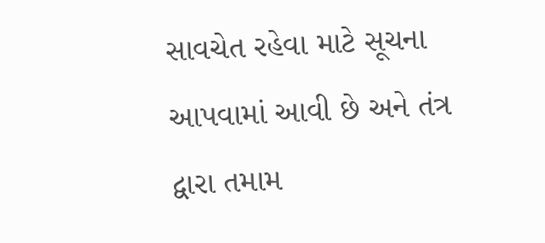સાવચેત રહેવા માટે સૂચના આપવામાં આવી છે અને તંત્ર દ્વારા તમામ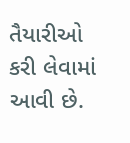તૈયારીઓ કરી લેવામાં આવી છે.